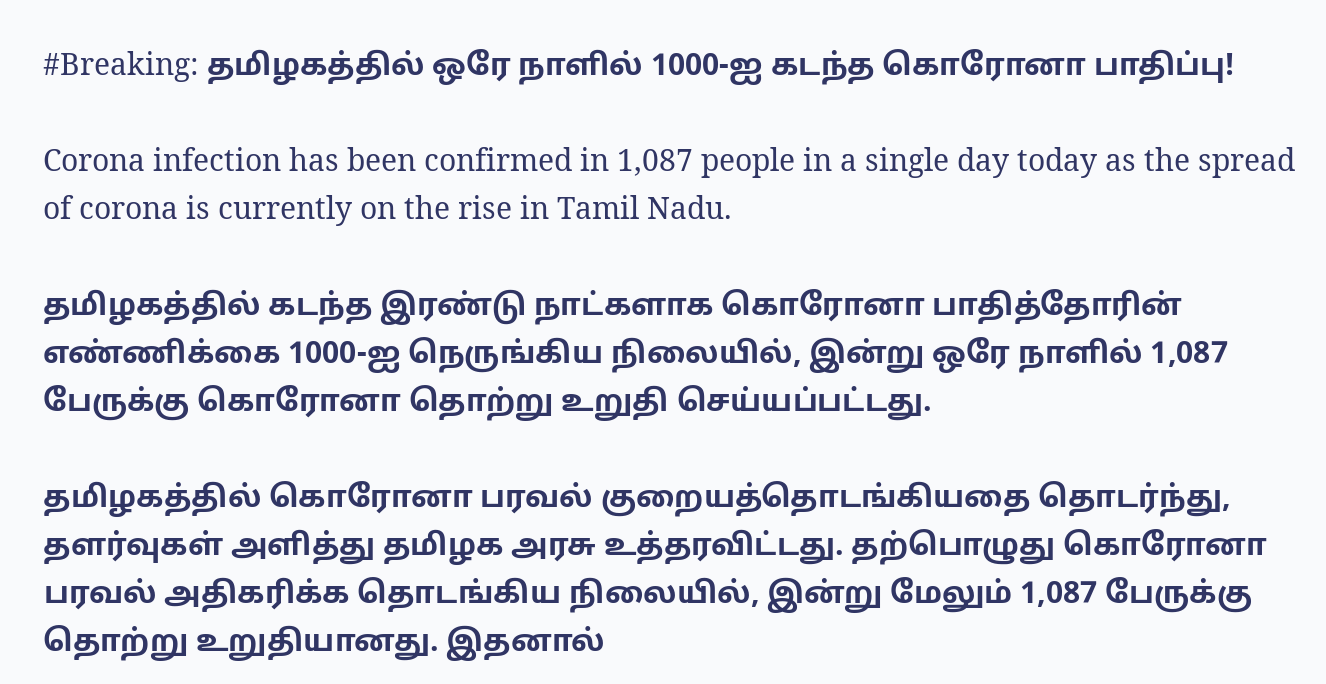#Breaking: தமிழகத்தில் ஒரே நாளில் 1000-ஐ கடந்த கொரோனா பாதிப்பு!

Corona infection has been confirmed in 1,087 people in a single day today as the spread of corona is currently on the rise in Tamil Nadu.

தமிழகத்தில் கடந்த இரண்டு நாட்களாக கொரோனா பாதித்தோரின் எண்ணிக்கை 1000-ஐ நெருங்கிய நிலையில், இன்று ஒரே நாளில் 1,087 பேருக்கு கொரோனா தொற்று உறுதி செய்யப்பட்டது.

தமிழகத்தில் கொரோனா பரவல் குறையத்தொடங்கியதை தொடர்ந்து, தளர்வுகள் அளித்து தமிழக அரசு உத்தரவிட்டது. தற்பொழுது கொரோனா பரவல் அதிகரிக்க தொடங்கிய நிலையில், இன்று மேலும் 1,087 பேருக்கு தொற்று உறுதியானது. இதனால்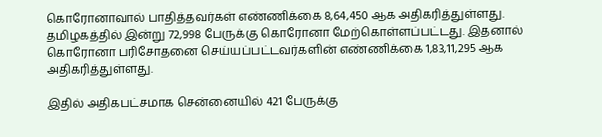கொரோனாவால் பாதித்தவர்கள் எண்ணிக்கை 8,64,450 ஆக அதிகரித்துள்ளது. தமிழகத்தில் இன்று 72,998 பேருக்கு கொரோனா மேற்கொள்ளப்பட்டது. இதனால் கொரோனா பரிசோதனை செய்யப்பட்டவர்களின் எண்ணிக்கை 1,83,11,295 ஆக அதிகரித்துள்ளது.

இதில் அதிகபட்சமாக சென்னையில் 421 பேருக்கு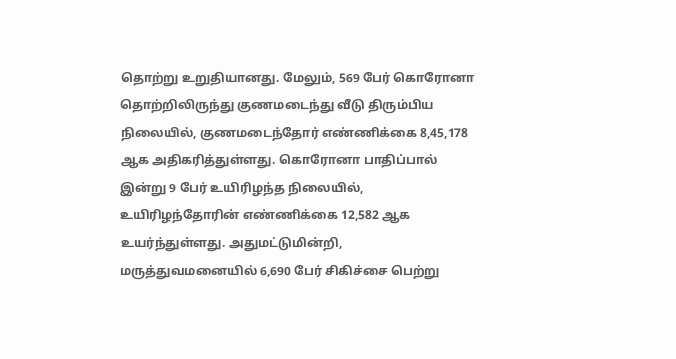தொற்று உறுதியானது. மேலும், 569 பேர் கொரோனா தொற்றிலிருந்து குணமடைந்து வீடு திரும்பிய நிலையில், குணமடைந்தோர் எண்ணிக்கை 8,45,178 ஆக அதிகரித்துள்ளது. கொரோனா பாதிப்பால் இன்று 9 பேர் உயிரிழந்த நிலையில், உயிரிழந்தோரின் எண்ணிக்கை 12,582 ஆக உயர்ந்துள்ளது. அதுமட்டுமின்றி, மருத்துவமனையில் 6,690 பேர் சிகிச்சை பெற்று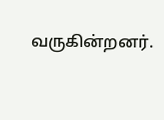வருகின்றனர்.